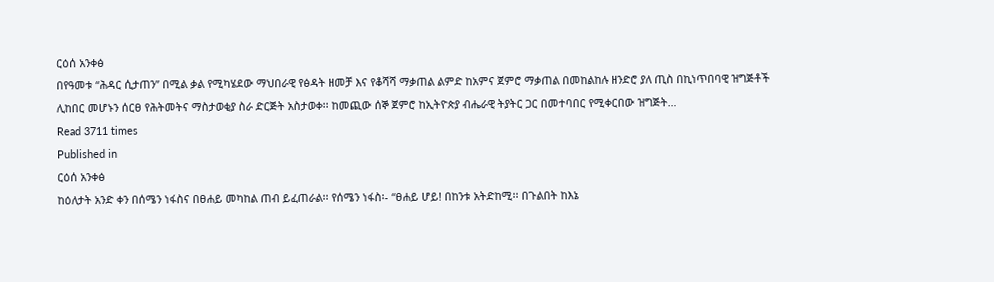ርዕሰ አንቀፅ
በየዓመቱ “ሕዳር ሲታጠን” በሚል ቃል የሚካሄደው ማህበራዊ የፅዳት ዘመቻ እና የቆሻሻ ማቃጠል ልምድ ከአምና ጀምሮ ማቃጠል በመከልከሉ ዘንድሮ ያለ ጢስ በኪነጥበባዊ ዝግጅቶች ሊከበር መሆኑን ሰርፀ የሕትመትና ማስታወቂያ ስራ ድርጅት አስታወቀ፡፡ ከመጪው ሰኞ ጀምሮ ከኢትዮጵያ ብሔራዊ ትያትር ጋር በመተባበር የሚቀርበው ዝግጅት…
Read 3711 times
Published in
ርዕሰ አንቀፅ
ከዕለታት አንድ ቀን በሰሜን ነፋስና በፀሐይ መካከል ጠብ ይፈጠራል፡፡ የሰሜን ነፋስ፡- “ፀሐይ ሆይ! በከንቱ አትድከሚ፡፡ በጉልበት ከእኔ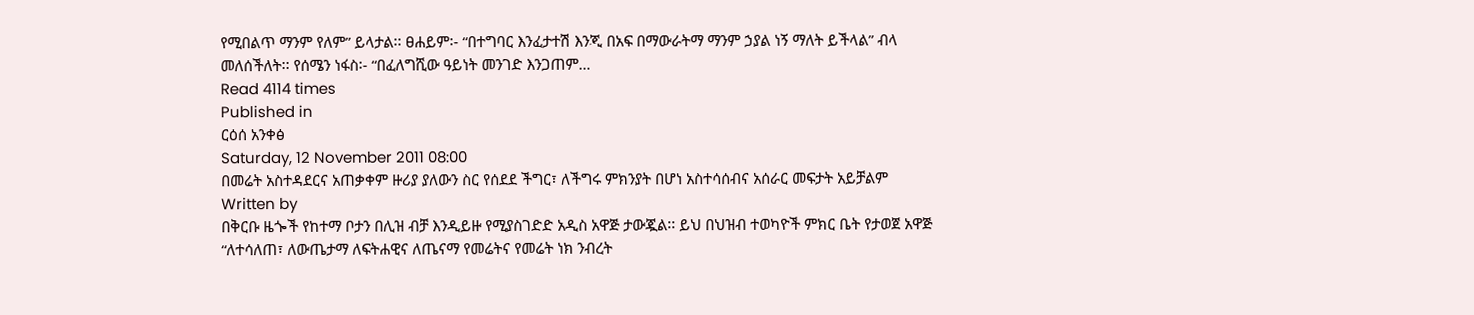የሚበልጥ ማንም የለም” ይላታል፡፡ ፀሐይም፡- “በተግባር እንፈታተሽ እንጂ በአፍ በማውራትማ ማንም ኃያል ነኝ ማለት ይችላል” ብላ መለሰችለት፡፡ የሰሜን ነፋስ፡- “በፈለግሺው ዓይነት መንገድ እንጋጠም…
Read 4114 times
Published in
ርዕሰ አንቀፅ
Saturday, 12 November 2011 08:00
በመሬት አስተዳደርና አጠቃቀም ዙሪያ ያለውን ስር የሰደደ ችግር፣ ለችግሩ ምክንያት በሆነ አስተሳሰብና አሰራር መፍታት አይቻልም
Written by
በቅርቡ ዜጐች የከተማ ቦታን በሊዝ ብቻ እንዲይዙ የሚያስገድድ አዲስ አዋጅ ታውጇል፡፡ ይህ በህዝብ ተወካዮች ምክር ቤት የታወጀ አዋጅ “ለተሳለጠ፣ ለውጤታማ ለፍትሐዊና ለጤናማ የመሬትና የመሬት ነክ ንብረት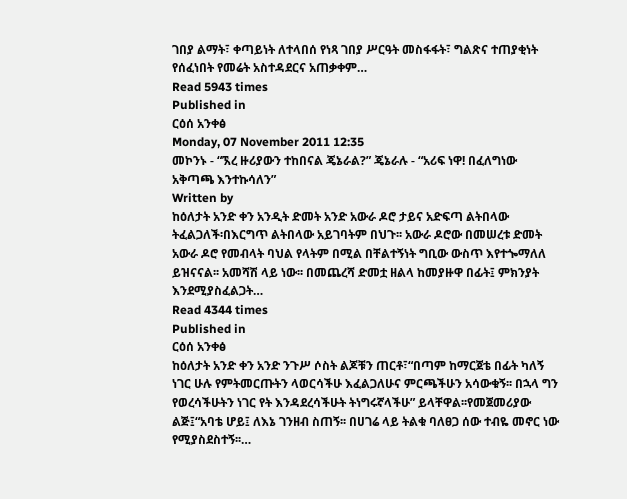ገበያ ልማት፣ ቀጣይነት ለተላበሰ የነጻ ገበያ ሥርዓት መስፋፋት፣ ግልጽና ተጠያቂነት የሰፈነበት የመሬት አስተዳደርና አጠቃቀም…
Read 5943 times
Published in
ርዕሰ አንቀፅ
Monday, 07 November 2011 12:35
መኮንኑ - “ኧረ ዙሪያውን ተከበናል ጄኔራል?” ጄኔራሉ - “አሪፍ ነዋ! በፈለግነው አቅጣጫ እንተኩሳለን”
Written by
ከዕለታት አንድ ቀን አንዲት ድመት አንድ አውራ ዶሮ ታይና አድፍጣ ልትበላው ትፈልጋለች፡በእርግጥ ልትበላው አይገባትም በህጉ፡፡ አውራ ዶሮው በመሠረቱ ድመት አውራ ዶሮ የመብላት ባህል የላትም በሚል በቸልተኝነት ግቢው ውስጥ እየተጐማለለ ይዝናናል፡፡ አመሻሽ ላይ ነው፡፡ በመጨረሻ ድመቷ ዘልላ ከመያዙዋ በፊት፤ ምክንያት እንደሚያስፈልጋት…
Read 4344 times
Published in
ርዕሰ አንቀፅ
ከዕለታት አንድ ቀን አንድ ንጉሥ ሶስት ልጆቹን ጠርቶ፣“በጣም ከማርጀቴ በፊት ካለኝ ነገር ሁሉ የምትመርጡትን ላወርሳችሁ እፈልጋለሁና ምርጫችሁን አሳውቁኝ፡፡ በኋላ ግን የወረሳችሁትን ነገር የት እንዳደረሳችሁት ትነግሩኛላችሁ” ይላቸዋል፡፡የመጀመሪያው ልጅ፤“አባቴ ሆይ፤ ለእኔ ገንዘብ ስጠኝ፡፡ በሀገሬ ላይ ትልቁ ባለፀጋ ሰው ተብዬ መኖር ነው የሚያስደስተኝ፡፡…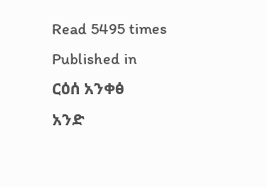Read 5495 times
Published in
ርዕሰ አንቀፅ
አንድ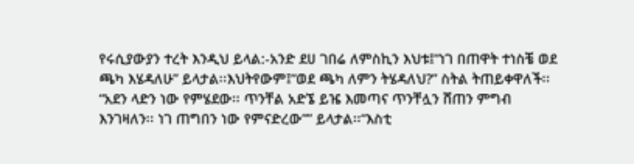የሩሲያውያን ተረት እንዲህ ይላል:-አንድ ደሀ ገበሬ ለምስኪን እህቱ፤“ነገ በጠዋት ተነስቼ ወደ ጫካ እሄዳለሁ” ይላታል፡፡እህትየውም፤“ወደ ጫካ ለምን ትሄዳለህ?” ስትል ትጠይቀዋለች፡፡“አደን ላድን ነው የምሄደው፡፡ ጥንቸል አድኜ ይዤ እመጣና ጥንቸሏን ሸጠን ምግብ እንገዛለን፡፡ ነገ ጠግበን ነው የምናድረው”” ይላታል፡፡“እስቲ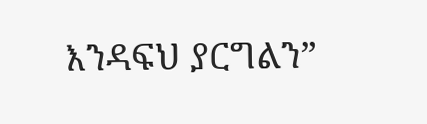እንዳፍህ ያርግልን”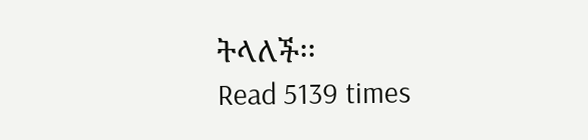ትላለች፡፡
Read 5139 times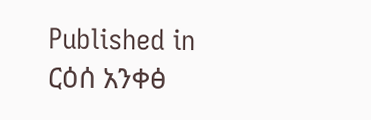Published in
ርዕሰ አንቀፅ